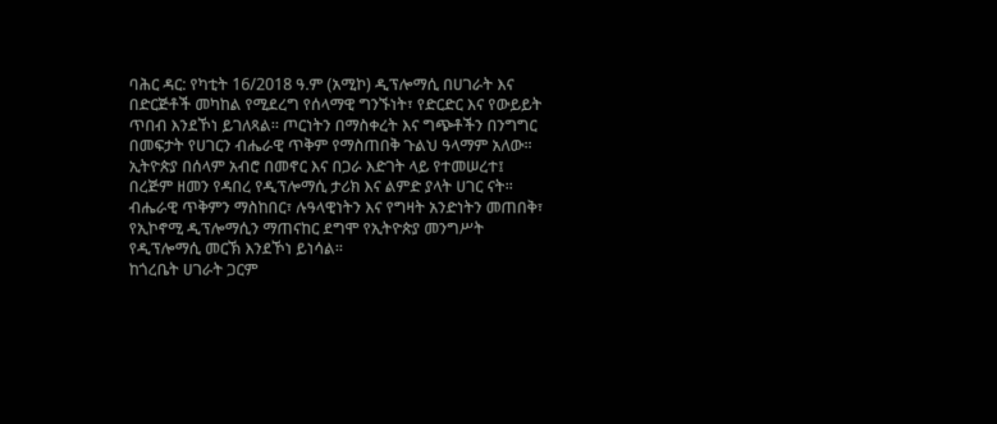ባሕር ዳር: የካቲት 16/2018 ዓ.ም (አሚኮ) ዲፕሎማሲ በሀገራት እና በድርጅቶች መካከል የሚደረግ የሰላማዊ ግንኙነት፣ የድርድር እና የውይይት ጥበብ እንደኾነ ይገለጻል። ጦርነትን በማስቀረት እና ግጭቶችን በንግግር በመፍታት የሀገርን ብሔራዊ ጥቅም የማስጠበቅ ጉልህ ዓላማም አለው።
ኢትዮጵያ በሰላም አብሮ በመኖር እና በጋራ እድገት ላይ የተመሠረተ፤ በረጅም ዘመን የዳበረ የዲፕሎማሲ ታሪክ እና ልምድ ያላት ሀገር ናት። ብሔራዊ ጥቅምን ማስከበር፣ ሉዓላዊነትን እና የግዛት አንድነትን መጠበቅ፣ የኢኮኖሚ ዲፕሎማሲን ማጠናከር ደግሞ የኢትዮጵያ መንግሥት የዲፕሎማሲ መርኽ እንደኾነ ይነሳል።
ከጎረቤት ሀገራት ጋርም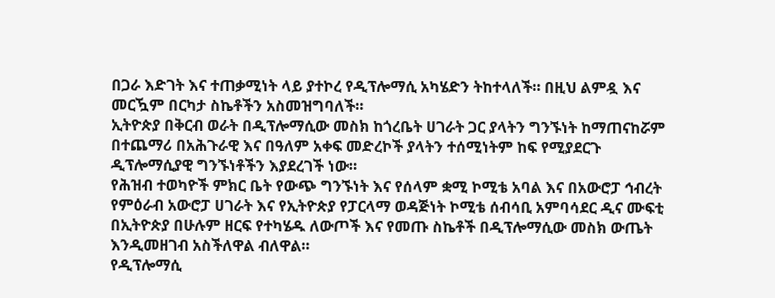በጋራ እድገት እና ተጠቃሚነት ላይ ያተኮረ የዲፕሎማሲ አካሄድን ትከተላለች። በዚህ ልምዷ እና መርዃም በርካታ ስኬቶችን አስመዝግባለች።
ኢትዮጵያ በቅርብ ወራት በዲፕሎማሲው መስክ ከጎረቤት ሀገራት ጋር ያላትን ግንኙነት ከማጠናከሯም በተጨማሪ በአሕጉራዊ እና በዓለም አቀፍ መድረኮች ያላትን ተሰሚነትም ከፍ የሚያደርጉ ዲፕሎማሲያዊ ግንኙነቶችን እያደረገች ነው።
የሕዝብ ተወካዮች ምክር ቤት የውጭ ግንኙነት እና የሰላም ቋሚ ኮሚቴ አባል እና በአውሮፓ ኅብረት የምዕራብ አውሮፓ ሀገራት እና የኢትዮጵያ የፓርላማ ወዳጅነት ኮሚቴ ሰብሳቢ አምባሳደር ዲና ሙፍቲ በኢትዮጵያ በሁሉም ዘርፍ የተካሄዱ ለውጦች እና የመጡ ስኬቶች በዲፕሎማሲው መስክ ውጤት እንዲመዘገብ አስችለዋል ብለዋል።
የዲፕሎማሲ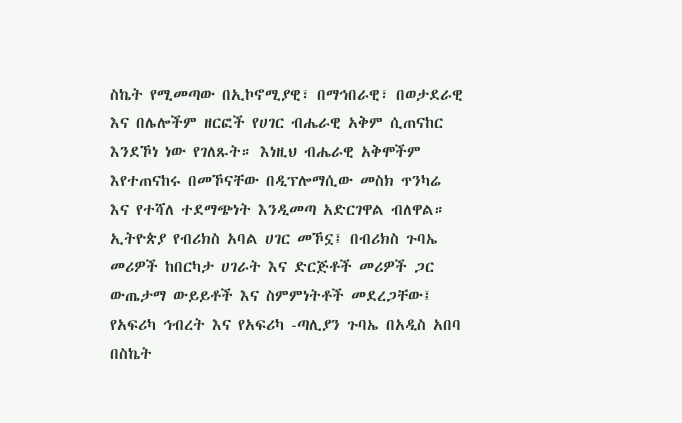ስኬት የሚመጣው በኢኮኖሚያዊ፣ በማኅበራዊ፣ በወታደራዊ እና በሌሎችም ዘርፎች የሀገር ብሔራዊ አቅም ሲጠናከር እንደኾነ ነው የገለጹት። እነዚህ ብሔራዊ አቅሞችም እየተጠናከሩ በመኾናቸው በዲፕሎማሲው መስክ ጥንካሬ እና የተሻለ ተደማጭነት እንዲመጣ አድርገዋል ብለዋል።
ኢትዮጵያ የብሪክስ አባል ሀገር መኾኗ፤ በብሪክስ ጉባኤ መሪዎች ከበርካታ ሀገራት እና ድርጅቶች መሪዎች ጋር ውጤታማ ውይይቶች እና ስምምነትቶች መደረጋቸው፤ የአፍሪካ ኅብረት እና የአፍሪካ -ጣሊያን ጉባኤ በአዲስ አበባ በስኬት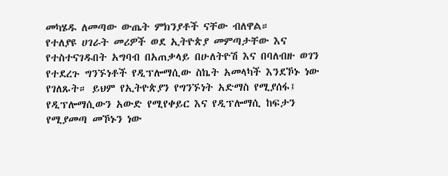መካሄዱ ለመጣው ውጤት ምክንያቶች ናቸው ብለዋል።
የተለያዩ ሀገራት መሪዎች ወደ ኢትዮጵያ መምጣታቸው እና የተስተናገዱበት አግባብ በአጠቃላይ በሁለትዮሽ እና በባለብዙ ወገን የተደረጉ ግንኙነቶች የዲፕሎማሲው ስኬት አመላካች እንደኾኑ ነው የገለጹት። ይህም የኢትዮጵያን የግንኙነት አድማስ የሚያሰፋ፤ የዲፕሎማሲውን አውድ የሚየቀይር እና የዲፕሎማሲ ከፍታን የሚያመጣ መኾኑን ነው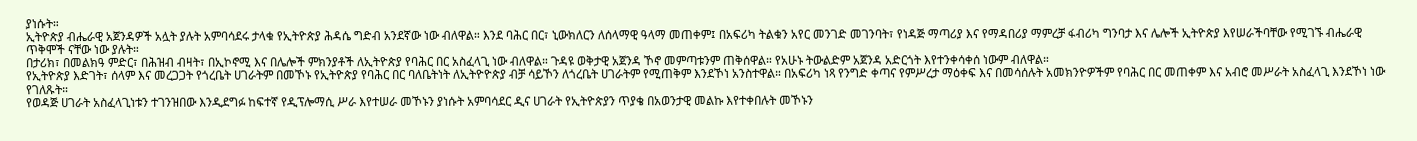ያነሱት።
ኢትዮጵያ ብሔራዊ አጀንዳዎች አሏት ያሉት አምባሳደሩ ታላቁ የኢትዮጵያ ሕዳሴ ግድብ አንደኛው ነው ብለዋል። እንደ ባሕር በር፣ ኒውክለርን ለሰላማዊ ዓላማ መጠቀም፤ በአፍሪካ ትልቁን አየር መንገድ መገንባት፣ የነዳጅ ማጣሪያ እና የማዳበሪያ ማምረቻ ፋብሪካ ግንባታ እና ሌሎች ኢትዮጵያ እየሠራችባቸው የሚገኙ ብሔራዊ ጥቅሞች ናቸው ነው ያሉት።
በታሪክ፣ በመልክዓ ምድር፣ በሕዝብ ብዛት፣ በኢኮኖሚ እና በሌሎች ምክንያቶች ለኢትዮጵያ የባሕር በር አስፈላጊ ነው ብለዋል። ጉዳዩ ወቅታዊ አጀንዳ ኾኖ መምጣቱንም ጠቅሰዋል። የአሁኑ ትውልድም አጀንዳ አድርጎት እየተንቀሳቀሰ ነውም ብለዋል።
የኢትዮጵያ እድገት፣ ሰላም እና መረጋጋት የጎረቤት ሀገራትም በመኾኑ የኢትዮጵያ የባሕር በር ባለቤትነት ለኢትዮዮጵያ ብቻ ሳይኾን ለጎረቤት ሀገራትም የሚጠቅም እንደኾነ አንስተዋል። በአፍሪካ ነጻ የንግድ ቀጣና የምሥረታ ማዕቀፍ እና በመሳሰሉት አመክንዮዎችም የባሕር በር መጠቀም እና አብሮ መሥራት አስፈላጊ እንደኾነ ነው የገለጹት።
የወዳጅ ሀገራት አስፈላጊነቱን ተገንዝበው እንዲደግፉ ከፍተኛ የዲፕሎማሲ ሥራ እየተሠራ መኾኑን ያነሱት አምባሳደር ዲና ሀገራት የኢትዮጵያን ጥያቄ በአወንታዊ መልኩ እየተቀበሉት መኾኑን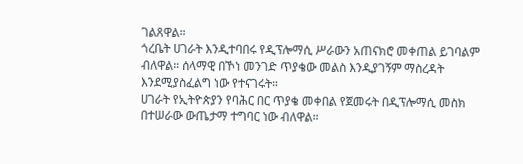ገልጸዋል።
ጎረቤት ሀገራት እንዲተባበሩ የዲፕሎማሲ ሥራውን አጠናክሮ መቀጠል ይገባልም ብለዋል። ሰላማዊ በኾነ መንገድ ጥያቄው መልስ እንዲያገኝም ማስረዳት እንደሚያስፈልግ ነው የተናገሩት።
ሀገራት የኢትዮጵያን የባሕር በር ጥያቄ መቀበል የጀመሩት በዲፕሎማሲ መስክ በተሠራው ውጤታማ ተግባር ነው ብለዋል።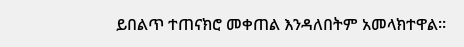ይበልጥ ተጠናክሮ መቀጠል እንዳለበትም አመላክተዋል።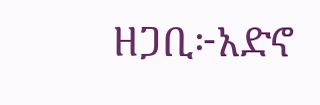ዘጋቢ፦አድኖ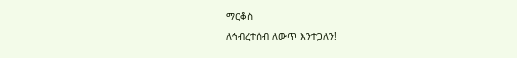ማርቆስ
ለኅብረተሰብ ለውጥ እንተጋለን!